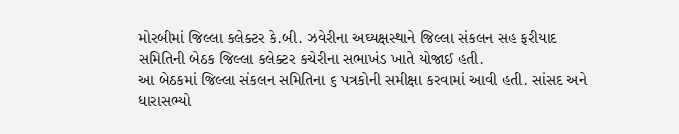મોરબીમાં જિલ્લા કલેક્ટર કે.બી. ઝવેરીના અઘ્યક્ષસ્થાને જિલ્લા સંકલન સહ ફરીયાદ સમિતિની બેઠક જિલ્લા કલેક્ટર કચેરીના સભાખંડ ખાતે યોજાઈ હતી.
આ બેઠકમાં જિલ્લા સંકલન સમિતિના ૬ પત્રકોની સમીક્ષા કરવામાં આવી હતી. સાંસદ અને ધારાસભ્યો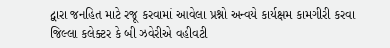દ્વારા જનહિત માટે રજૂ કરવામાં આવેલા પ્રશ્નો અન્વયે કાર્યક્ષમ કામગીરી કરવા જિલ્લા કલેક્ટર કે બી ઝવેરીએ વહીવટી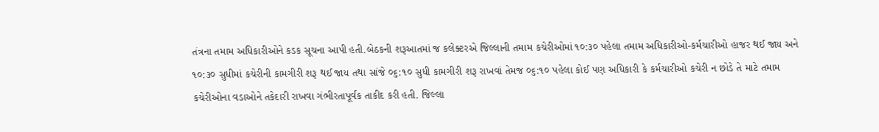તંત્રના તમામ અધિકારીઓને કડક સૂચના આપી હતી.બેઠકની શરૂઆતમાં જ કલેક્ટરએ જિલ્લાની તમામ કચેરીઓમાં ૧૦:૩૦ પહેલા તમામ અધિકારીઓ-કર્મચારીઓ હાજર થઈ જાય અને ૧૦:૩૦ સુધીમાં કચેરીની કામગીરી શરૂ થઈ જાય તથા સાંજે ૦૬:૧૦ સુધી કામગીરી શરૂ રાખવાં તેમજ ૦૬:૧૦ પહેલા કોઈ પણ અધિકારી કે કર્મચારીઓ કચેરી ન છોડે તે માટે તમામ કચેરીઓના વડાઓને તકેદારી રાખવા ગંભીરતાપૂર્વક તાકીદ કરી હતી. જિલ્લા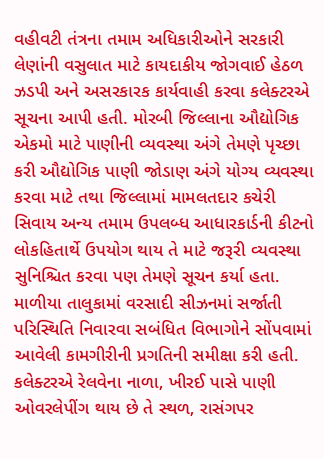વહીવટી તંત્રના તમામ અધિકારીઓને સરકારી લેણાંની વસુલાત માટે કાયદાકીય જોગવાઈ હેઠળ ઝડપી અને અસરકારક કાર્યવાહી કરવા કલેક્ટરએ સૂચના આપી હતી. મોરબી જિલ્લાના ઔદ્યોગિક એકમો માટે પાણીની વ્યવસ્થા અંગે તેમણે પૃચ્છા કરી ઔદ્યોગિક પાણી જોડાણ અંગે યોગ્ય વ્યવસ્થા કરવા માટે તથા જિલ્લામાં મામલતદાર કચેરી સિવાય અન્ય તમામ ઉપલબ્ધ આધારકાર્ડની કીટનો લોકહિતાર્થે ઉપયોગ થાય તે માટે જરૂરી વ્યવસ્થા સુનિશ્ચિત કરવા પણ તેમણે સૂચન કર્યા હતા.
માળીયા તાલુકામાં વરસાદી સીઝનમાં સર્જાતી પરિસ્થિતિ નિવારવા સબંધિત વિભાગોને સોંપવામાં આવેલી કામગીરીની પ્રગતિની સમીક્ષા કરી હતી. કલેક્ટરએ રેલવેના નાળા, ખીરઈ પાસે પાણી ઓવરલેપીંગ થાય છે તે સ્થળ, રાસંગપર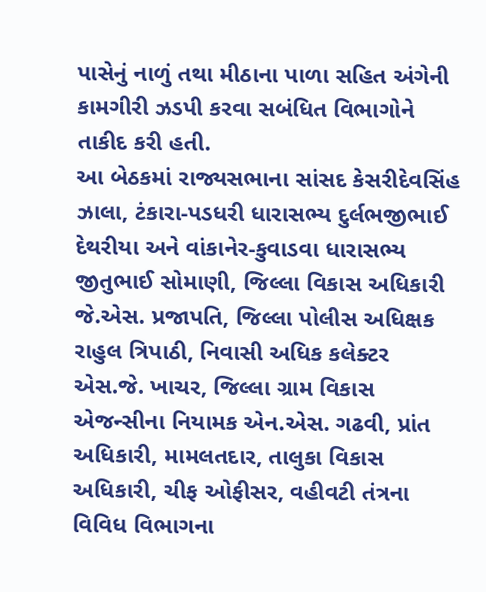પાસેનું નાળું તથા મીઠાના પાળા સહિત અંગેની કામગીરી ઝડપી કરવા સબંધિત વિભાગોને તાકીદ કરી હતી.
આ બેઠકમાં રાજ્યસભાના સાંસદ કેસરીદેવસિંહ ઝાલા, ટંકારા-પડધરી ધારાસભ્ય દુર્લભજીભાઈ દેથરીયા અને વાંકાનેર-કુવાડવા ધારાસભ્ય જીતુભાઈ સોમાણી, જિલ્લા વિકાસ અધિકારી જે.એસ. પ્રજાપતિ, જિલ્લા પોલીસ અધિક્ષક રાહુલ ત્રિપાઠી, નિવાસી અધિક કલેક્ટર એસ.જે. ખાચર, જિલ્લા ગ્રામ વિકાસ એજન્સીના નિયામક એન.એસ. ગઢવી, પ્રાંત અધિકારી, મામલતદાર, તાલુકા વિકાસ અધિકારી, ચીફ ઓફીસર, વહીવટી તંત્રના વિવિધ વિભાગના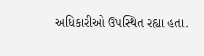અધિકારીઓ ઉપસ્થિત રહ્યા હતા.